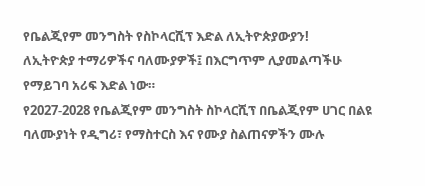የቤልጂየም መንግስት የስኮላርሺፕ እድል ለኢትዮጵያውያን!
ለኢትዮጵያ ተማሪዎችና ባለሙያዎች፤ በእርግጥም ሊያመልጣችሁ የማይገባ አሪፍ እድል ነው።
የ2027-2028 የቤልጂየም መንግስት ስኮላርሺፕ በቤልጂየም ሀገር በልዩ ባለሙያነት የዲግሪ፣ የማስተርስ እና የሙያ ስልጠናዎችን ሙሉ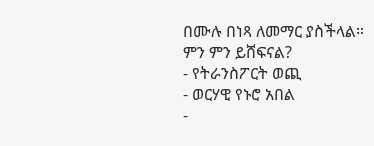በሙሉ በነጻ ለመማር ያስችላል።
ምን ምን ይሸፍናል?
- የትራንስፖርት ወጪ
- ወርሃዊ የኑሮ አበል
-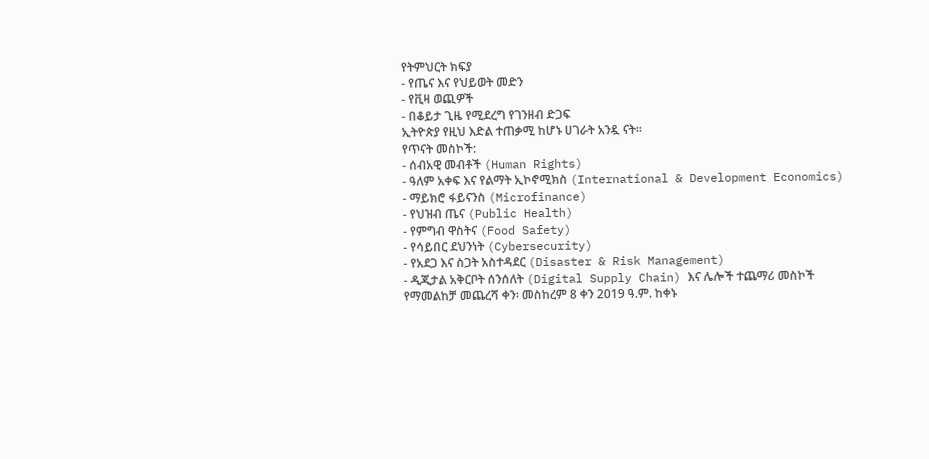የትምህርት ክፍያ
- የጤና እና የህይወት መድን
- የቪዛ ወጪዎች
- በቆይታ ጊዜ የሚደረግ የገንዘብ ድጋፍ
ኢትዮጵያ የዚህ እድል ተጠቃሚ ከሆኑ ሀገራት አንዷ ናት።
የጥናት መስኮች:
- ሰብአዊ መብቶች (Human Rights)
- ዓለም አቀፍ እና የልማት ኢኮኖሚክስ (International & Development Economics)
- ማይክሮ ፋይናንስ (Microfinance)
- የህዝብ ጤና (Public Health)
- የምግብ ዋስትና (Food Safety)
- የሳይበር ደህንነት (Cybersecurity)
- የአደጋ እና ስጋት አስተዳደር (Disaster & Risk Management)
- ዲጂታል አቅርቦት ሰንሰለት (Digital Supply Chain) እና ሌሎች ተጨማሪ መስኮች
የማመልከቻ መጨረሻ ቀን፡ መስከረም 8 ቀን 2019 ዓ.ም. ከቀኑ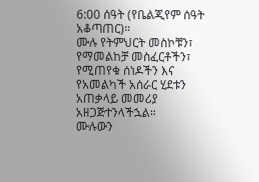6:00 ሰዓት (የቤልጂየም ሰዓት አቆጣጠር)።
ሙሉ የትምህርት መስኮቹን፣ የማመልከቻ መስፈርቶችን፣ የሚጠየቁ ሰነዶችን እና የአመልካች አሰራር ሂደቱን አጠቃላይ መመሪያ አዘጋጅተንላችኋል።
ሙሉውን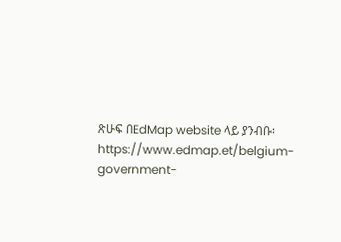ጽሁፍ በEdMap website ላይ ያንብቡ፡ https://www.edmap.et/belgium-government-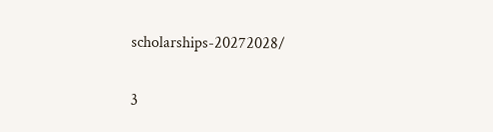scholarships-20272028/

3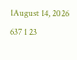1August 14, 2026 637 1 23